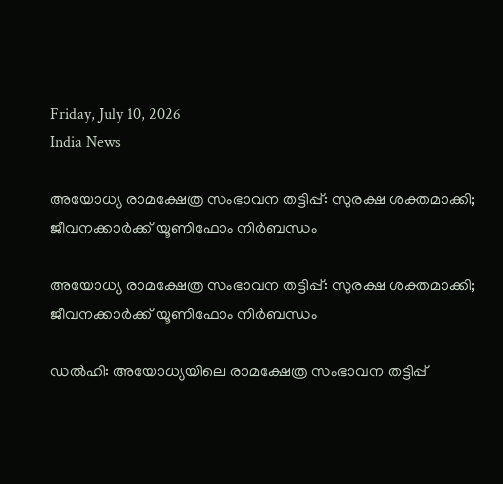Friday, July 10, 2026
India News

അയോധ്യ രാമക്ഷേത്ര സംഭാവന തട്ടിപ്പ്: സുരക്ഷ ശക്തമാക്കി; ജീവനക്കാർക്ക് യൂണിഫോം നിർബന്ധം

അയോധ്യ രാമക്ഷേത്ര സംഭാവന തട്ടിപ്പ്: സുരക്ഷ ശക്തമാക്കി; ജീവനക്കാർക്ക് യൂണിഫോം നിർബന്ധം

ഡൽഹി: അയോധ്യയിലെ രാമക്ഷേത്ര സംഭാവന തട്ടിപ്പ്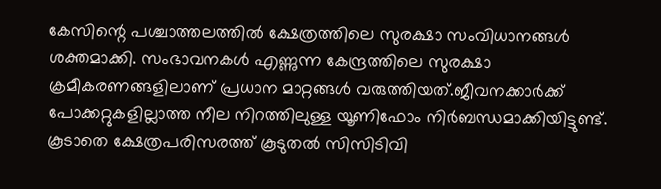കേസിന്റെ പശ്ചാത്തലത്തിൽ ക്ഷേത്രത്തിലെ സുരക്ഷാ സംവിധാനങ്ങൾ ശക്തമാക്കി. സംഭാവനകൾ എണ്ണുന്ന കേന്ദ്രത്തിലെ സുരക്ഷാ ക്രമീകരണങ്ങളിലാണ് പ്രധാന മാറ്റങ്ങൾ വരുത്തിയത്.ജീവനക്കാർക്ക് പോക്കറ്റുകളില്ലാത്ത നീല നിറത്തിലുള്ള യൂണിഫോം നിർബന്ധമാക്കിയിട്ടുണ്ട്. കൂടാതെ ക്ഷേത്രപരിസരത്ത് കൂടുതൽ സിസിടിവി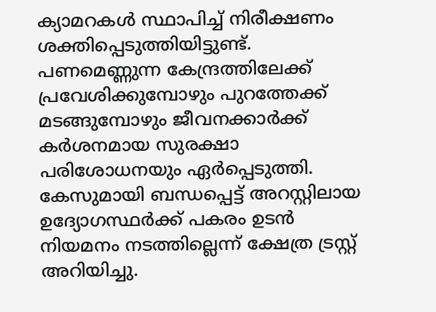ക്യാമറകൾ സ്ഥാപിച്ച് നിരീക്ഷണം ശക്തിപ്പെടുത്തിയിട്ടുണ്ട്. പണമെണ്ണുന്ന കേന്ദ്രത്തിലേക്ക് പ്രവേശിക്കുമ്പോഴും പുറത്തേക്ക് മടങ്ങുമ്പോഴും ജീവനക്കാർക്ക് കർശനമായ സുരക്ഷാ പരിശോധനയും ഏർപ്പെടുത്തി. കേസുമായി ബന്ധപ്പെട്ട് അറസ്റ്റിലായ ഉദ്യോഗസ്ഥർക്ക് പകരം ഉടൻ നിയമനം നടത്തില്ലെന്ന് ക്ഷേത്ര ട്രസ്റ്റ് അറിയിച്ചു.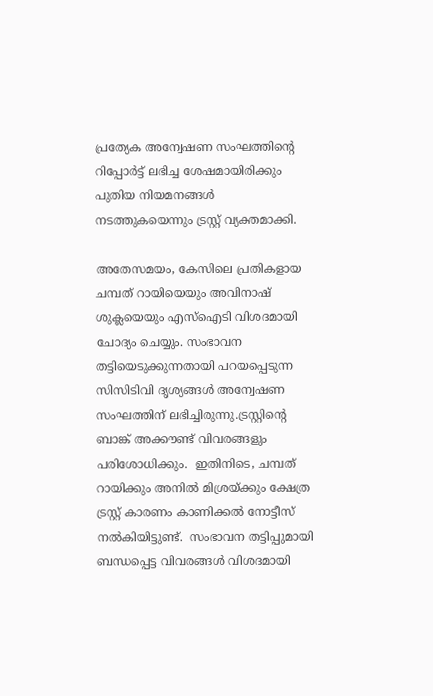പ്രത്യേക അന്വേഷണ സംഘത്തിന്റെ റിപ്പോർട്ട് ലഭിച്ച ശേഷമായിരിക്കും പുതിയ നിയമനങ്ങൾ നടത്തുകയെന്നും ട്രസ്റ്റ് വ്യക്തമാക്കി.

അതേസമയം, കേസിലെ പ്രതികളായ ചമ്പത് റായിയെയും അവിനാഷ് ശുക്ലയെയും എസ്‌ഐടി വിശദമായി ചോദ്യം ചെയ്യും. സംഭാവന തട്ടിയെടുക്കുന്നതായി പറയപ്പെടുന്ന സിസിടിവി ദൃശ്യങ്ങൾ അന്വേഷണ സംഘത്തിന് ലഭിച്ചിരുന്നു.ട്രസ്റ്റിന്റെ ബാങ്ക് അക്കൗണ്ട് വിവരങ്ങളും പരിശോധിക്കും.  ഇതിനിടെ, ചമ്പത് റായിക്കും അനിൽ മിശ്രയ്ക്കും ക്ഷേത്ര ട്രസ്റ്റ് കാരണം കാണിക്കൽ നോട്ടീസ് നൽകിയിട്ടുണ്ട്.  സംഭാവന തട്ടിപ്പുമായി  ബന്ധപ്പെട്ട വിവരങ്ങൾ വിശദമായി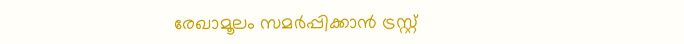രേഖാമൂലം സമർപ്പിക്കാൻ ട്രസ്റ്റ്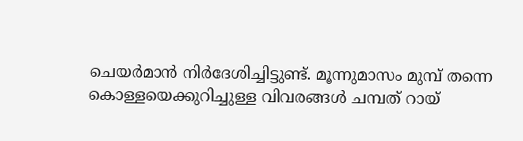ചെയർമാൻ നിർദേശിച്ചിട്ടുണ്ട്. മൂന്നുമാസം മുമ്പ് തന്നെ കൊള്ളയെക്കുറിച്ചുള്ള വിവരങ്ങൾ ചമ്പത് റായ്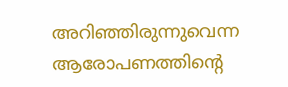അറിഞ്ഞിരുന്നുവെന്ന ആരോപണത്തിന്റെ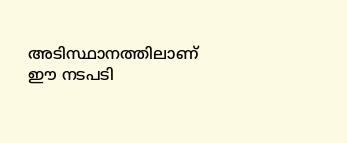അടിസ്ഥാനത്തിലാണ് ഈ നടപടി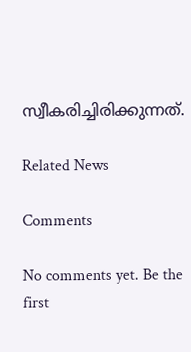സ്വീകരിച്ചിരിക്കുന്നത്.

Related News

Comments

No comments yet. Be the first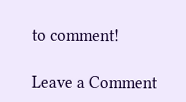to comment!

Leave a Comment